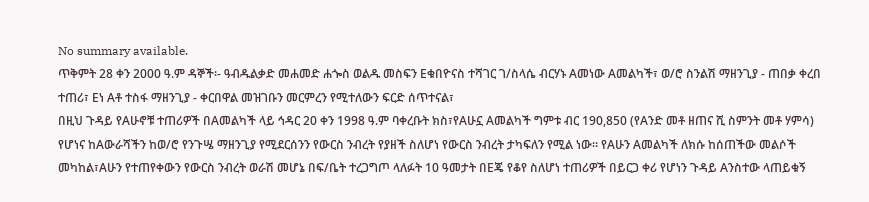No summary available.
ጥቅምት 28 ቀን 2000 ዓ.ም ዳኞች፡- ዓብዱልቃድ መሐመድ ሐጐስ ወልዱ መስፍን Eቁበዮናስ ተሻገር ገ/ስላሴ ብርሃኑ Aመነው Aመልካች፣ ወ/ሮ ስንልሽ ማዘንጊያ - ጠበቃ ቀረበ ተጠሪ፣ Eነ Aቶ ተስፋ ማዘንጊያ - ቀርበዋል መዝገቡን መርምረን የሚተለውን ፍርድ ሰጥተናል፣
በዚህ ጉዳይ የAሁኖቹ ተጠሪዎች በAመልካች ላይ ኅዳር 20 ቀን 1998 ዓ.ም ባቀረቡት ክስ፣የAሁኗ Aመልካች ግምቱ ብር 190,850 (የAንድ መቶ ዘጠና ሺ ስምንት መቶ ሃምሳ) የሆነና ከAውራሻችን ከወ/ሮ የንጉሤ ማዘንጊያ የሚደርሰንን የውርስ ንብረት የያዘች ስለሆነ የውርስ ንብረት ታካፍለን የሚል ነው። የAሁን Aመልካች ለክሱ ከሰጠችው መልሶች መካከል፣Aሁን የተጠየቀውን የውርስ ንብረት ወራሽ መሆኔ በፍ/ቤት ተረጋግጦ ላለፉት 10 ዓመታት በEጄ የቆየ ስለሆነ ተጠሪዎች በይርጋ ቀሪ የሆነን ጉዳይ Aንስተው ላጠይቁኝ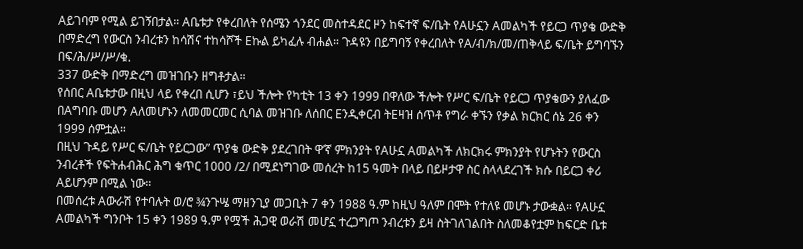Aይገባም የሚል ይገኝበታል። Aቤቱታ የቀረበለት የሰሜን ጎንደር መስተዳደር ዞን ከፍተኛ ፍ/ቤት የAሁኗን Aመልካች የይርጋ ጥያቄ ውድቅ በማድረግ የውርስ ንብረቱን ከሳሽና ተከሳሾች Eኩል ይካፈሉ ብሐል። ጉዳዩን በይግባኝ የቀረበለት የA/ብ/ክ/መ/ጠቅላይ ፍ/ቤት ይግባኙን በፍ/ሕ/ሥ/ሥ/ቁ.
337 ውድቅ በማድረግ መዝገቡን ዘግቶታል።
የሰበር Aቤቱታው በዚህ ላይ የቀረበ ሲሆን ፣ይህ ችሎት የካቲት 13 ቀን 1999 በዋለው ችሎት የሥር ፍ/ቤት የይርጋ ጥያቄውን ያለፈው በAግባቡ መሆን Aለመሆኑን ለመመርመር ሲባል መዝገቡ ለሰበር Eንዲቀርብ ትEዛዝ ሰጥቶ የግራ ቀኙን የቃል ክርክር ሰኔ 26 ቀን 1999 ሰምቷል።
በዚህ ጉዳይ የሥር ፍ/ቤት የይርጋው” ጥያቄ ውድቅ ያደረገበት ዋ’ኛ ምክንያት የAሁኗ Aመልካች ለክርክሩ ምክንያት የሆኑትን የውርስ ንብረቶች የፍትሐብሕር ሕግ ቁጥር 1000 /2/ በሚደነግገው መሰረት ከ15 ዓመት በላይ በይዞታዋ ስር ስላላደረገች ክሱ በይርጋ ቀሪ Aይሆንም በሚል ነው።
በመሰረቱ Aውራሽ የተባሉት ወ/ሮ ¾ንጉሤ ማዘንጊያ መጋቢት 7 ቀን 1988 ዓ.ም ከዚህ ዓለም በሞት የተለዩ መሆኑ ታውቋል። የAሁኗ Aመልካች ግንቦት 15 ቀን 1989 ዓ.ም የሟች ሕጋዊ ወራሽ መሆኗ ተረጋግጦ ንብረቱን ይዛ ስትገለገልበት ስለመቆየቷም ከፍርድ ቤቱ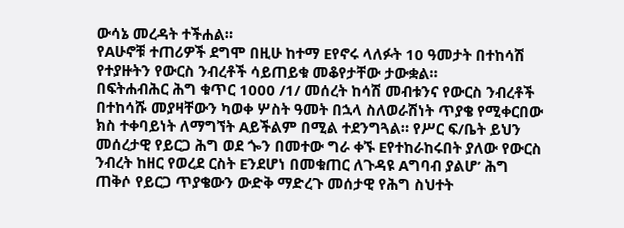ውሳኔ መረዳት ተችሐል።
የAሁኖቹ ተጠሪዎች ደግሞ በዚሁ ከተማ Eየኖሩ ላለፉት 10 ዓመታት በተከሳሽ የተያዙትን የውርስ ንብረቶች ሳይጠይቁ መቆየታቸው ታውቋል።
በፍትሐብሕር ሕግ ቁጥር 1000 /1/ መሰረት ከሳሽ መብቱንና የውርስ ንብረቶች በተከሳሹ መያዛቸውን ካወቀ ሦስት ዓመት በኋላ ስለወራሽነት ጥያቄ የሚቀርበው ክስ ተቀባይነት ለማግኘት Aይችልም በሚል ተደንግጓል። የሥር ፍ/ቤት ይህን መሰረታዊ የይርጋ ሕግ ወደ ጐን በመተው ግራ ቀኙ Eየተከራከሩበት ያለው የውርስ ንብረት ከዘር የወረደ ርስት Eንደሆነ በመቁጠር ለጉዳዩ Aግባብ ያልሆ’ ሕግ ጠቅሶ የይርጋ ጥያቄውን ውድቅ ማድረጉ መሰታዊ የሕግ ስህተት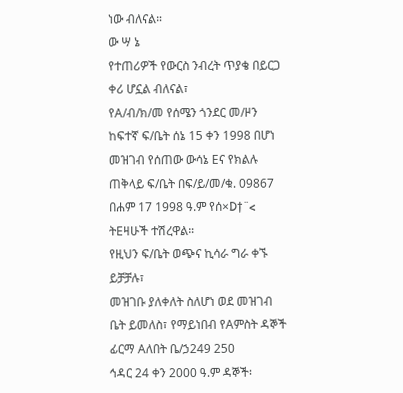ነው ብለናል።
ው ሣ ኔ
የተጠሪዎች የውርስ ንብረት ጥያቄ በይርጋ ቀሪ ሆኗል ብለናል፣
የA/ብ/ክ/መ የሰሜን ጎንደር መ/ዞን ከፍተኛ ፍ/ቤት ሰኔ 15 ቀን 1998 በሆነ መዝገብ የሰጠው ውሳኔ Eና የክልሉ ጠቅላይ ፍ/ቤት በፍ/ይ/መ/ቁ. 09867 በሐም 17 1998 ዓ.ም የሰ×D†¨< ትEዛሁች ተሽረዋል።
የዚህን ፍ/ቤት ወጭና ኪሳራ ግራ ቀኙ ይቻቻሉ፣
መዝገቡ ያለቀለት ስለሆነ ወደ መዝገብ ቤት ይመለስ፣ የማይነበብ የAምስት ዳኞች ፊርማ Aለበት ቤ/ኃ249 250
ኅዳር 24 ቀን 2000 ዓ.ም ዳኞች፡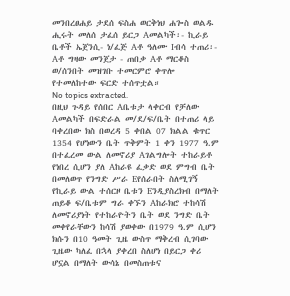መንበረፀሐይ ታደሰ ፍስሐ ወርቅነህ ሐጐስ ወልዱ ሒሩት መለሰ ታፈሰ ይርጋ Aመልካች፡- ኪራይ ቤቶች ኤጀንሲ- ነ/ፈጅ Aቶ ዓለሙ Iብሳ ተጠሪ፡- Aቶ ግዛው መንጀታ - ጠበቃ Aቶ ማርቆስ ወ/ሰንበት መዝገቡ ተመርምሮ ቀጥሎ የተመለከተው ፍርድ ተሰጥቷል።
No topics extracted.
በዚህ ጉዳይ የሰበር Aቤቱታ ላቀርብ የቻለው Aመልካች በፍድራል መ/ደ/ፍ/ቤት በተጠሪ ላይ ባቀረበው ክስ በወረዳ 5 ቀበል 07 ክልል ቁጥር 1354 የሆነውን ቤት ጥቅምት 1 ቀን 1977 ዓ.ም በተፈረመ ውል ለመኖሪያ Aገልግሎት ተከራይቶ የነበረ ሲሆን ያለ Aከራዩ ፈቃድ ወደ ምግብ ቤት በመለወጥ የንግድ ሥራ Eየሰራበት ስለሚገኝ የኪራይ ውል ተሰርዞ ቤቱን Eንዲያስረክብ በማለት ጠይቆ ፍ/ቤቱም ግራ ቀኙን Aከራክሮ ተከሳሽ ለመኖሪያነት የተከራዮትን ቤት ወደ ንግድ ቤት መቀየራቸውን ከሳሽ ያወቀው በ1979 ዓ.ም ሲሆን ክሱን በ10 ዓመት ጊዜ ውስጥ ማቅረብ ሲገባው ጊዜው ካለፈ በኋላ ያቀረበ ስለሆነ በይርጋ ቀሪ ሆኗል በማለት ውሳኔ በመስጠቱና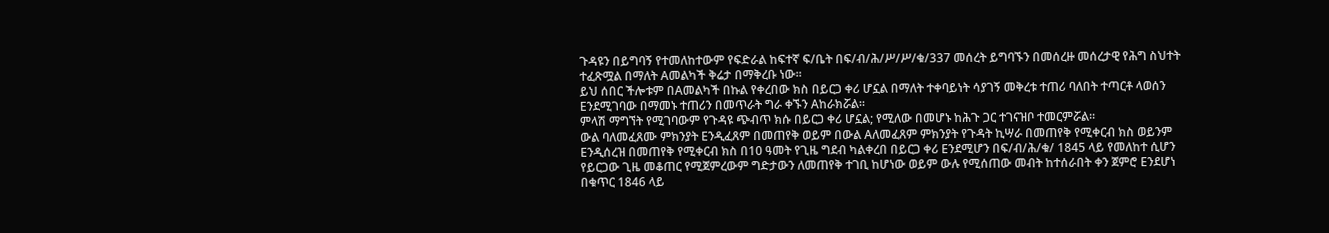ጉዳዩን በይግባኝ የተመለከተውም የፍድራል ከፍተኛ ፍ/ቤት በፍ/ብ/ሕ/ሥ/ሥ/ቁ/337 መሰረት ይግባኙን በመሰረዙ መሰረታዊ የሕግ ስህተት ተፈጽሟል በማለት Aመልካች ቅሬታ በማቅረቡ ነው።
ይህ ሰበር ችሎቱም በAመልካች በኩል የቀረበው ክስ በይርጋ ቀሪ ሆኗል በማለት ተቀባይነት ሳያገኝ መቅረቱ ተጠሪ ባለበት ተጣርቶ ላወሰን Eንደሚገባው በማመኑ ተጠሪን በመጥራት ግራ ቀኙን Aከራክሯል።
ምላሽ ማግኘት የሚገባውም የጉዳዩ ጭብጥ ክሱ በይርጋ ቀሪ ሆኗል; የሚለው በመሆኑ ከሕጉ ጋር ተገናዝቦ ተመርምሯል።
ውል ባለመፈጸሙ ምክንያት Eንዲፈጸም በመጠየቅ ወይም በውል Aለመፈጸም ምክንያት የጉዳት ኪሣራ በመጠየቅ የሚቀርብ ክስ ወይንም Eንዲሰረዝ በመጠየቅ የሚቀርብ ክስ በ10 ዓመት የጊዜ ግደብ ካልቀረበ በይርጋ ቀሪ Eንደሚሆን በፍ/ብ/ሕ/ቁ/ 1845 ላይ የመለከተ ሲሆን የይርጋው ጊዜ መቆጠር የሚጀምረውም ግድታውን ለመጠየቅ ተገቢ ከሆነው ወይም ውሉ የሚሰጠው መብት ከተሰራበት ቀን ጀምሮ Eንደሆነ በቁጥር 1846 ላይ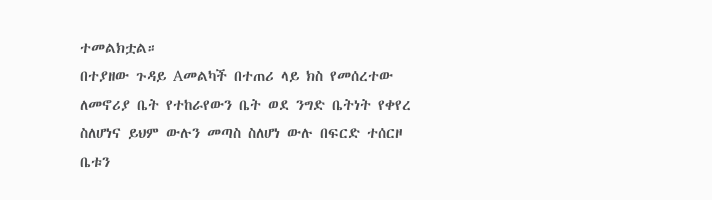ተመልክቷል።
በተያዘው ጉዳይ Aመልካች በተጠሪ ላይ ክስ የመሰረተው ለመኖሪያ ቤት የተከራየውን ቤት ወደ ንግድ ቤትነት የቀየረ ስለሆነና ይህም ውሉን መጣስ ስለሆነ ውሉ በፍርድ ተሰርዞ ቤቱን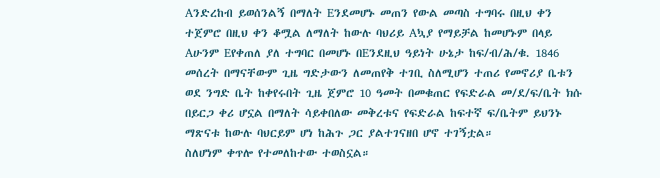Aንድረከብ ይወሰንልኝ በማለት Eንደመሆኑ መጠን የውል መጣስ ተግባሩ በዚህ ቀን ተጀምሮ በዚህ ቀን ቆሟል ለማለት ከውሉ ባህሪይ Aኳያ የማይቻል ከመሆኑም በላይ Aሁንም Eየቀጠለ ያለ ተግባር በመሆኑ በEንደዚህ ዓይነት ሁኔታ ከፍ/ብ/ሕ/ቁ. 1846 መሰረት በማናቸውም ጊዜ ግድታውን ለመጠየቅ ተገቢ ስለሚሆን ተጠሪ የመኖሪያ ቤቱን ወደ ንግድ ቤት ከቀየሩበት ጊዜ ጀምሮ 10 ዓመት በመቁጠር የፍድራል መ/ደ/ፍ/ቤት ክሱ በይርጋ ቀሪ ሆኗል በማለት ሳይቀበለው መቅረቱና የፍድራል ከፍተኛ ፍ/ቤትም ይህንኑ ማጽናቱ ከውሉ ባህርይም ሆነ ከሕጉ ጋር ያልተገናዘበ ሆኖ ተገኝቷል።
ስለሆነም ቀጥሎ የተመለከተው ተወስኗል።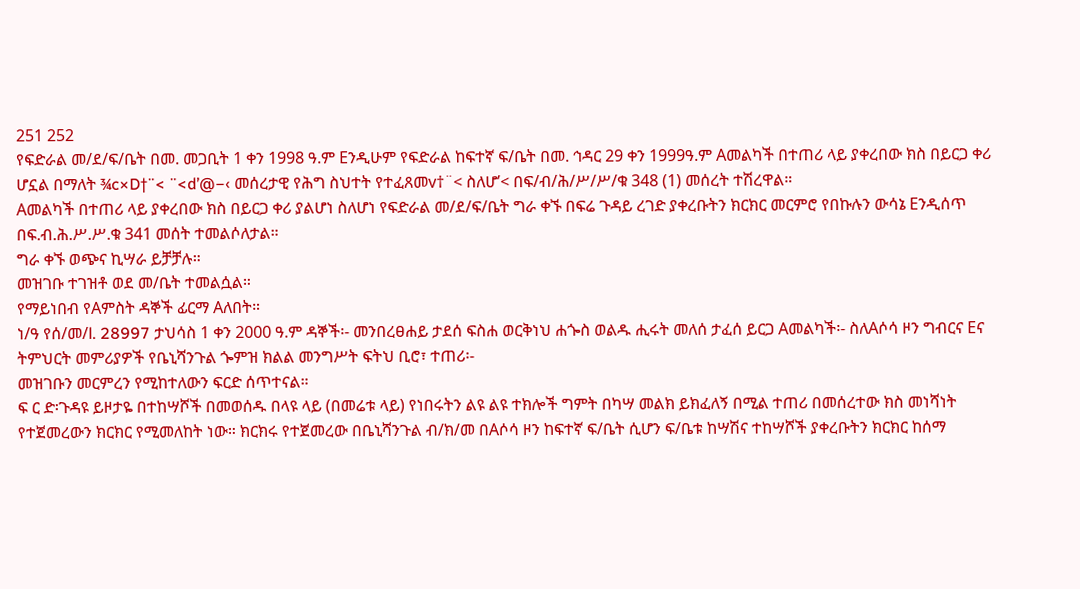251 252
የፍድራል መ/ደ/ፍ/ቤት በመ. መጋቢት 1 ቀን 1998 ዓ.ም Eንዲሁም የፍድራል ከፍተኛ ፍ/ቤት በመ. ኅዳር 29 ቀን 1999ዓ.ም Aመልካች በተጠሪ ላይ ያቀረበው ክስ በይርጋ ቀሪ ሆኗል በማለት ¾c×D†¨< ¨<d’@−‹ መሰረታዊ የሕግ ስህተት የተፈጸመv†¨< ስለሆ’< በፍ/ብ/ሕ/ሥ/ሥ/ቁ 348 (1) መሰረት ተሽረዋል።
Aመልካች በተጠሪ ላይ ያቀረበው ክስ በይርጋ ቀሪ ያልሆነ ስለሆነ የፍድራል መ/ደ/ፍ/ቤት ግራ ቀኙ በፍሬ ጉዳይ ረገድ ያቀረቡትን ክርክር መርምሮ የበኩሉን ውሳኔ Eንዲሰጥ በፍ.ብ.ሕ.ሥ.ሥ.ቁ 341 መሰት ተመልሶለታል።
ግራ ቀኙ ወጭና ኪሣራ ይቻቻሉ።
መዝገቡ ተገዝቶ ወደ መ/ቤት ተመልሷል።
የማይነበብ የAምስት ዳኞች ፊርማ Aለበት።
ነ/ዓ የሰ/መ/l. 28997 ታህሳስ 1 ቀን 2000 ዓ.ም ዳኞች፡- መንበረፀሐይ ታደሰ ፍስሐ ወርቅነህ ሐጐስ ወልዱ ሒሩት መለሰ ታፈሰ ይርጋ Aመልካች፡- ስለAሶሳ ዞን ግብርና Eና ትምህርት መምሪያዎች የቤኒሻንጉል ጐምዝ ክልል መንግሥት ፍትህ ቢሮ፣ ተጠሪ፡-
መዝገቡን መርምረን የሚከተለውን ፍርድ ሰጥተናል።
ፍ ር ድ፡ጉዳዩ ይዞታዬ በተከሣሾች በመወሰዱ በላዩ ላይ (በመሬቱ ላይ) የነበሩትን ልዩ ልዩ ተክሎች ግምት በካሣ መልክ ይክፈለኝ በሚል ተጠሪ በመሰረተው ክስ መነሻነት የተጀመረውን ክርክር የሚመለከት ነው። ክርክሩ የተጀመረው በቤኒሻንጉል ብ/ክ/መ በAሶሳ ዞን ከፍተኛ ፍ/ቤት ሲሆን ፍ/ቤቱ ከሣሽና ተከሣሾች ያቀረቡትን ክርክር ከሰማ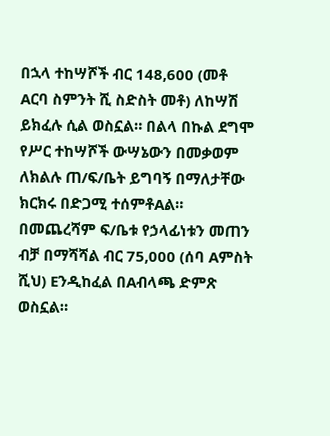በኋላ ተከሣሾች ብር 148,600 (መቶ Aርባ ስምንት ሺ ስድስት መቶ) ለከሣሽ ይክፈሉ ሲል ወስኗል። በልላ በኩል ደግሞ የሥር ተከሣሾች ውሣኔውን በመቃወም ለክልሉ ጠ/ፍ/ቤት ይግባኝ በማለታቸው ክርክሩ በድጋሚ ተሰምቶAል። በመጨረሻም ፍ/ቤቱ የኃላፊነቱን መጠን ብቻ በማሻሻል ብር 75,000 (ሰባ Aምስት ሺህ) Eንዲከፈል በAብላጫ ድምጽ ወስኗል።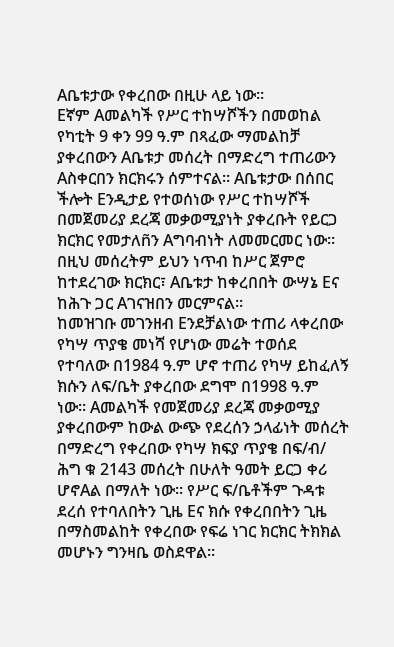Aቤቱታው የቀረበው በዚሁ ላይ ነው።
Eኛም Aመልካች የሥር ተከሣሾችን በመወከል የካቲት 9 ቀን 99 ዓ.ም በጻፈው ማመልከቻ ያቀረበውን Aቤቱታ መሰረት በማድረግ ተጠሪውን Aስቀርበን ክርክሩን ሰምተናል። Aቤቱታው በሰበር ችሎት Eንዲታይ የተወሰነው የሥር ተከሣሾች በመጀመሪያ ደረጃ መቃወሚያነት ያቀረቡት የይርጋ ክርክር የመታለñን Aግባብነት ለመመርመር ነው። በዚህ መሰረትም ይህን ነጥብ ከሥር ጀምሮ ከተደረገው ክርክር፣ Aቤቱታ ከቀረበበት ውሣኔ Eና ከሕጉ ጋር Aገናዝበን መርምናል።
ከመዝገቡ መገንዘብ Eንደቻልነው ተጠሪ ላቀረበው የካሣ ጥያቄ መነሻ የሆነው መሬት ተወሰደ የተባለው በ1984 ዓ.ም ሆኖ ተጠሪ የካሣ ይከፈለኝ ክሱን ለፍ/ቤት ያቀረበው ደግሞ በ1998 ዓ.ም ነው። Aመልካች የመጀመሪያ ደረጃ መቃወሚያ ያቀረበውም ከውል ውጭ የደረሰን ኃላፊነት መሰረት በማድረግ የቀረበው የካሣ ክፍያ ጥያቄ በፍ/ብ/ ሕግ ቁ 2143 መሰረት በሁለት ዓመት ይርጋ ቀሪ ሆኖAል በማለት ነው። የሥር ፍ/ቤቶችም ጉዳቱ ደረሰ የተባለበትን ጊዜ Eና ክሱ የቀረበበትን ጊዜ በማስመልከት የቀረበው የፍሬ ነገር ክርክር ትክክል መሆኑን ግንዛቤ ወስደዋል።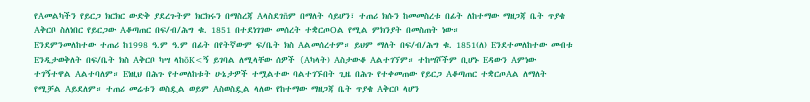የAመልካችን የይርጋ ክርክር ውድቅ ያደረጉትም ክርክሩን በማስረጃ Aላስደገñም በማለት ሳይሆን፣ ተጠሪ ክሱን ከመመስረቱ በፊት ለከተማው ማዘጋጃ ቤት ጥያቄ Aቅርቦ ስለነበር የይርጋው Aቆጣጠር በፍ/ብ/ሕግ ቁ. 1851 በተደነገገው መሰረት ተቋርጦOል የሚል ምክንያት በመስጠት ነው።
Eንደምንመለከተው ተጠሪ ከ1998 ዓ.ም ዓ.ም በፊት በየትኛውም ፍ/ቤት ክስ Aልመሰረተም። ይህም ማለት በፍ/ብ/ሕግ ቁ. 1851(ለ) Eንደተመለከተው መብቱ Eንዲታወቅለት በፍ/ቤት ክስ Aቅርቦ ካሣ ላከõK<ኝ ይገባል ለሚላቸው ሰዎች (Aካላት) Aስታውቆ Aልተገኘም። ተከሣሾችም ቢሆኑ Eዳውን Aምነው ተገኝተዋል Aልተባለም። Eነዚህ በሕጉ የተመለከቱት ሁኔታዎች ተሟልተው ባልተገኙበት ጊዜ በሕጉ የተቀመጠው የይርጋ Aቆጣጠር ተቋርጦAል ለማለት የሚቻል Aይደለም። ተጠሪ መሬቱን ወስዷል ወይም Aስወስዷል ላለው የከተማው ማዘጋጃ ቤት ጥያቄ Aቅርቦ ላሆን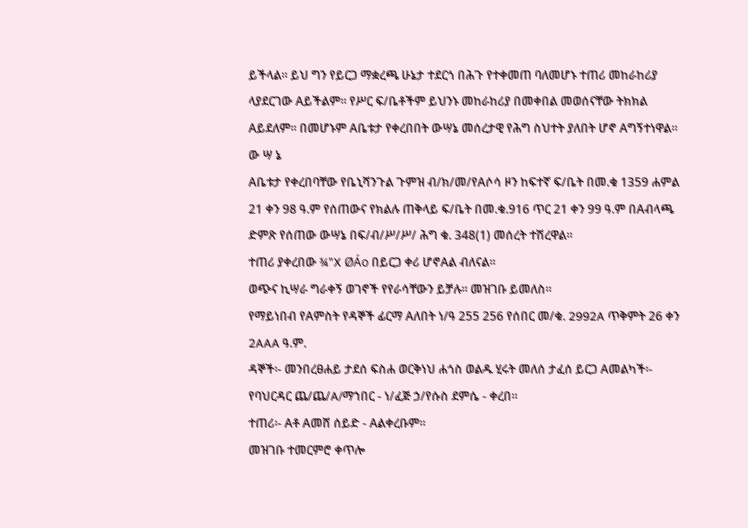ይችላል። ይህ ግን የይርጋ ማቋረጫ ሁኔታ ተደርጎ በሕጉ የተቀመጠ ባለመሆኑ ተጠሪ መከራከሪያ ላያደርገው Aይችልም። የሥር ፍ/ቤቶችም ይህንኑ መከራከሪያ በመቀበል መወሰናቸው ትክክል Aይደለም። በመሆኑም Aቤቱታ የቀረበበት ውሣኔ መሰረታዊ የሕግ ስህተት ያለበት ሆኖ Aግኝተነዋል።
ው ሣ ኔ
Aቤቱታ የቀረበባቸው የቤኒሻንጉል ጉምዝ ብ/ክ/መ/የAሶሳ ዞን ከፍተኛ ፍ/ቤት በመ.ቁ 1359 ሐምል 21 ቀን 98 ዓ.ም የሰጠውና የክልሉ ጠቅላይ ፍ/ቤት በመ.ቁ.916 ጥር 21 ቀን 99 ዓ.ም በAብላጫ ድምጽ የሰጠው ውሣኔ በፍ/ብ/ሥ/ሥ/ ሕግ ቁ. 348(1) መሰረት ተሽረዋል።
ተጠሪ ያቀረበው ¾"X ØÁo በይርጋ ቀሪ ሆኖAል ብለናል።
ወጭና ኪሣራ ግራቀኝ ወገኖች የየራሳቸውን ይቻሉ። መዝገቡ ይመለስ።
የማይነበብ የAምስት የዳኞች ፊርማ Aለበት ነ/ዓ 255 256 የሰበር መ/ቁ. 2992A ጥቅምት 26 ቀን 2AAA ዓ.ም.
ዳኞች፡- መንበረፀሐይ ታደሰ ፍስሐ ወርቅነህ ሐጎስ ወልዱ ሂሩት መለሰ ታፈሰ ይርጋ Aመልካች፡- የባህርዳር ጨ/ጨ/A/ማኀበር - ነ/ፈጅ ኃ/የሱስ ደምሴ - ቀረበ።
ተጠሪ፡- Aቶ Aመሸ ሰይድ - Aልቀረቡም።
መዝገቡ ተመርምሮ ቀጥሎ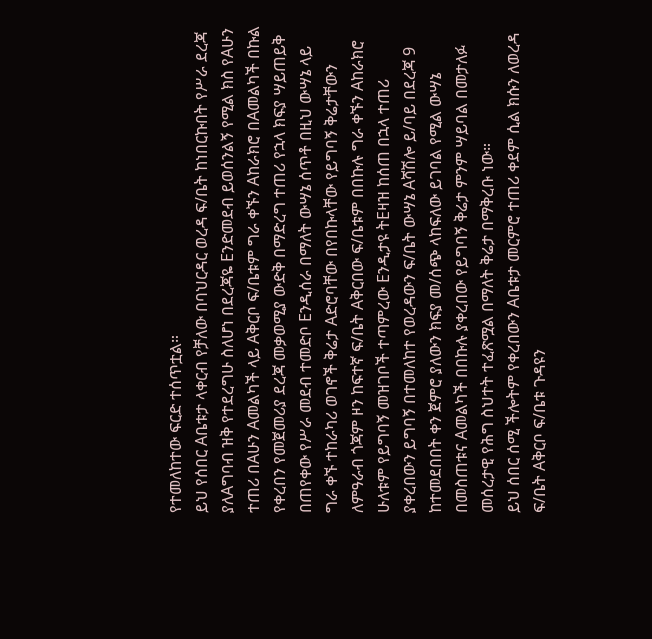የተመለከተው ፍርድ ተሰጥቷል።
ይህ የሰበር Aቤቱታ ላቀርብ የቻለው በባህርዳር ወረዳ ፍ/ቤት ከነበርኩበት የሥራ ደረጃ ያለAግባብ ዝቅ የተደረግሁ ስለሆነ በደረጃዬ Eንድመደብ ይወሰንልኝ የሚል ክስ የAሁን ተጠሪ በAሁን Aመልካች ላይ Aቅርቦ ፍ/ቤቱም ግራ ቀኙን Aከራክሮ በAመልካች በኩል የቀረበን የመጀመሪያ ደረጃ መቃወሚያ ውድቅ በማድረግ ተጠሪ የኋላ ክፍያ ሣይጠይቅ በጠየቀው የሥራ መደብ ተመድቦ Eንዲሰራ በማለት ውሣኔ ሰጥቶ በዚህ ውሣኔ ላይ ግራ ቀኙ ተከራካሪ ወገኖች ቅሬታ Aድሮባቸው በየበኩላቸው የይግባኝ ቅሬታቸውን ለምዓራብ ጎጃም ዞን ከፍተኛ ፍ/ቤት Aቅርበው ፍ/ቤቱም በበኩሉ ግራ ቀኙን Aከራክሮ ሁለቱም የይግባኝ መዝገቦች ተጣምረው Eንዲታዩ ትEዛዝ ከሰጠ በኋላ ተጠሪ ያቀረበውን ይግባኝ በተመለከተ የወረዳውን ፍ/ቤት ውሣኔ Aሻሽሎ ይ/ባይ በደረጃ 9 ከተመደበበት ቀን ጀምሮ ያለውን ክፍያ መ/ሰጭ ላከፍለው ይገባል የሚል ውሣኔ በመስጠቱና Aመልካች በበኩሉ ያቀረበው የይግባኝ ቅሬታ ምንም ሣይባል በመታለፉ መሰረታዊ የሕግ ስህተት ተፈጽሟል በማለት ቅሬታ በማቅረቡ ነው።
ይህ ሰበር ሰሚ ችሎትም የቀረበውን Aቤቱታ መርምሮ ተጠሪ ቀደም ሲል ክሱን ለወረዳ ፍ/ቤት Aቅርቦ ፍ/ቤቱ ጉዳዩን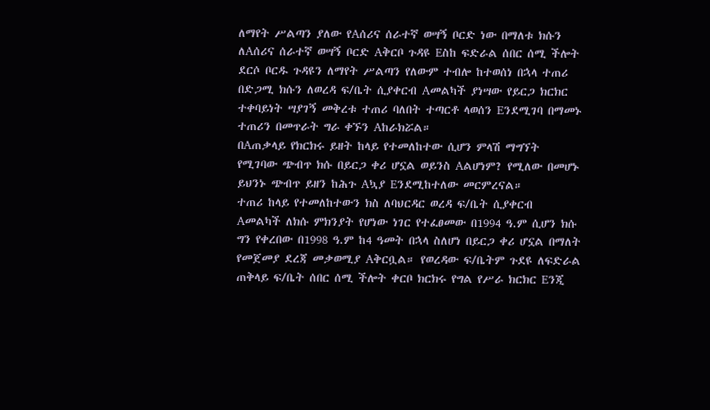ለማየት ሥልጣን ያለው የAሰሪና ሰራተኛ ወሣኝ ቦርድ ነው በማለቱ ክሱን ለAሰሪና ሰራተኛ ወሣኝ ቦርድ Aቅርቦ ጉዳዩ Eስከ ፍድራል ሰበር ሰሚ ችሎት ደርሶ ቦርዱ ጉዳዩን ለማየት ሥልጣን የለውም ተብሎ ከተወሰነ በኋላ ተጠሪ በድጋሚ ክሱን ለወረዳ ፍ/ቤት ሲያቀርብ Aመልካች ያነሣው የይርጋ ክርክር ተቀባይነት ሣያገኝ መቅረቱ ተጠሪ ባለበት ተጣርቶ ላወሰን Eንደሚገባ በማመኑ ተጠሪን በመጥራት ግራ ቀኙን Aከራክሯል።
በAጠቃላይ የክርክሩ ይዘት ከላይ የተመለከተው ሲሆን ምላሽ ማግኘት የሚገባው ጭብጥ ክሱ በይርጋ ቀሪ ሆኗል ወይንስ Aልሆነም? የሚለው በመሆኑ ይህንኑ ጭብጥ ይዘን ከሕጉ Aኳያ Eንደሚከተለው መርምረናል።
ተጠሪ ከላይ የተመለከተውን ክስ ለባህርዳር ወረዳ ፍ/ቤት ሲያቀርብ Aመልካች ለክሱ ምክንያት የሆነው ነገር የተፈፀመው በ1994 ዓ.ም ሲሆን ክሱ ግን የቀረበው በ1998 ዓ.ም ከ4 ዓመት በኋላ ስለሆነ በይርጋ ቀሪ ሆኗል በማለት የመጀመያ ደረጃ መቃወሚያ Aቅርቧል። የወረዳው ፍ/ቤትም ጉደዩ ለፍድራል ጠቅላይ ፍ/ቤት ሰበር ሰሚ ችሎት ቀርቦ ክርክሩ የግል የሥራ ክርክር Eንጂ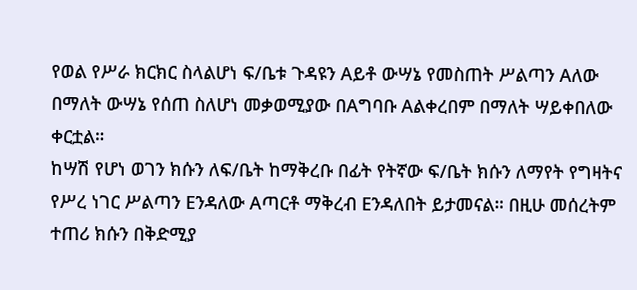የወል የሥራ ክርክር ስላልሆነ ፍ/ቤቱ ጉዳዩን Aይቶ ውሣኔ የመስጠት ሥልጣን Aለው በማለት ውሣኔ የሰጠ ስለሆነ መቃወሚያው በAግባቡ Aልቀረበም በማለት ሣይቀበለው ቀርቷል።
ከሣሽ የሆነ ወገን ክሱን ለፍ/ቤት ከማቅረቡ በፊት የትኛው ፍ/ቤት ክሱን ለማየት የግዛትና የሥረ ነገር ሥልጣን Eንዳለው Aጣርቶ ማቅረብ Eንዳለበት ይታመናል። በዚሁ መሰረትም ተጠሪ ክሱን በቅድሚያ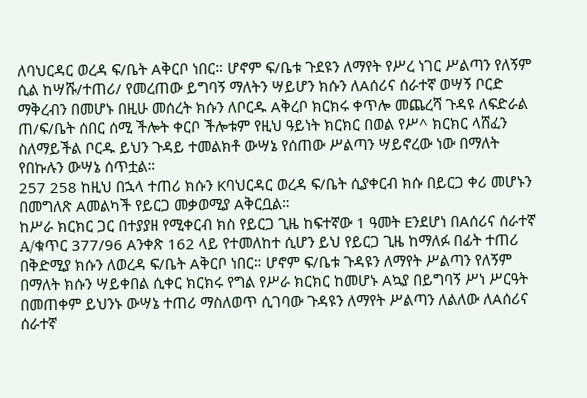ለባህርዳር ወረዳ ፍ/ቤት Aቅርቦ ነበር። ሆኖም ፍ/ቤቱ ጉደዩን ለማየት የሥረ ነገር ሥልጣን የለኝም ሲል ከሣሹ/ተጠሪ/ የመረጠው ይግባኝ ማለትን ሣይሆን ክሱን ለAሰሪና ሰራተኛ ወሣኝ ቦርድ ማቅረብን በመሆኑ በዚሁ መሰረት ክሱን ለቦርዱ Aቅረቦ ክርክሩ ቀጥሎ መጨረሻ ጉዳዩ ለፍድራል ጠ/ፍ/ቤት ሰበር ሰሚ ችሎት ቀርቦ ችሎቱም የዚህ ዓይነት ክርክር በወል የሥ^ ክርክር ላሸፈን ስለማይችል ቦርዱ ይህን ጉዳይ ተመልክቶ ውሣኔ የሰጠው ሥልጣን ሣይኖረው ነው በማለት የበኩሉን ውሣኔ ሰጥቷል።
257 258 ከዚህ በኋላ ተጠሪ ክሱን Kባህርዳር ወረዳ ፍ/ቤት ሲያቀርብ ክሱ በይርጋ ቀሪ መሆኑን በመግለጽ Aመልካች የይርጋ መቃወሚያ Aቅርቧል።
ከሥራ ክርክር ጋር በተያያዘ የሚቀርብ ክስ የይርጋ ጊዜ ከፍተኛው 1 ዓመት Eንደሆነ በAሰሪና ሰራተኛ A/ቁጥር 377/96 Aንቀጽ 162 ላይ የተመለከተ ሲሆን ይህ የይርጋ ጊዜ ከማለፉ በፊት ተጠሪ በቅድሚያ ክሱን ለወረዳ ፍ/ቤት Aቅርቦ ነበር። ሆኖም ፍ/ቤቱ ጉዳዩን ለማየት ሥልጣን የለኝም በማለት ክሱን ሣይቀበል ሲቀር ክርክሩ የግል የሥራ ክርክር ከመሆኑ Aኳያ በይግባኝ ሥነ ሥርዓት በመጠቀም ይህንኑ ውሣኔ ተጠሪ ማስለወጥ ሲገባው ጉዳዩን ለማየት ሥልጣን ለልለው ለAሰሪና ሰራተኛ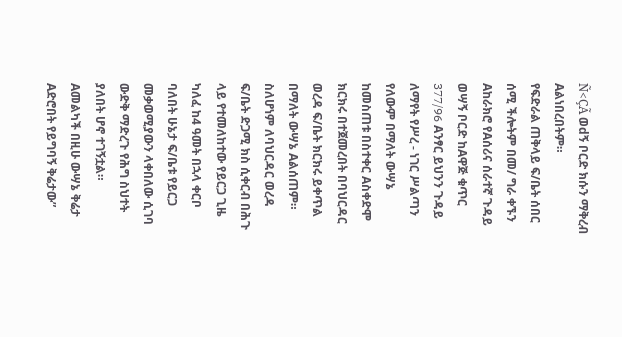Ñ<ÇÃ ወdኝ ቦርድ ክሱን ማቅረብ Aልነበረበትም።
የፍድራል ጠቅላይ ፍ/ቤት ሰበር ሰሚ ችሎትም በመ/ ግራ ቀኙን Aከራክሮ የAሰሪና ሰራተኛ ጉዳይ ወሣኝ ቦርድ ከAዋጅ ቁጥር 377/96 Aንፃር ይህንን ጉዳይ ለማየት የሥረ - ነገር ሥልጣን የለውም በማለት ውሣኔ ከመስጠቱ በስተቀር Aስቀድሞ ክርክሩ በተጀመረበት በባህርዳር ወረዳ ፍ/ቤት ክርክሩ ይቀጥል በማለት ውሣኔ Aልሰጠም።
ስለሆነም ለባህርዳር ወረዳ ፍ/ቤት ድጋሚ ክስ ሲቀርብ በሕጉ ላይ የተመለከተው የይርጋ ጊዜ ካለፈ ከ4 ዓመት በኋላ ቀርቦ ባለበት ሁኔታ ፍ/ቤቱ የይርጋ መቃወሚያውን ላቀበለው ሲገባ ውድቅ ማድረጉ የሕግ ስህተት ያለበት ሆኖ ተገኝቷል።
Aመልካች በዚሁ ውሣኔ ቅሬታ Aድሮበት የይግባኝ ቅሬታው”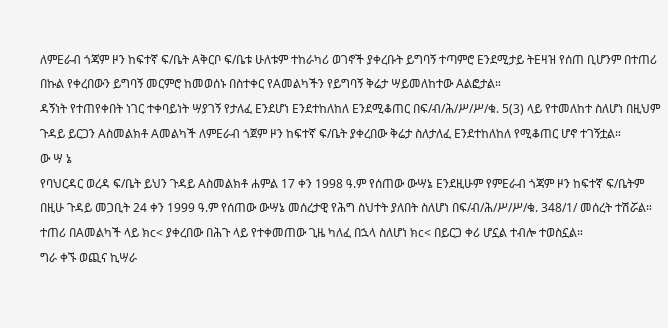ለምEራብ ጎጃም ዞን ከፍተኛ ፍ/ቤት Aቅርቦ ፍ/ቤቱ ሁለቱም ተከራካሪ ወገኖች ያቀረቡት ይግባኝ ተጣምሮ Eንደሚታይ ትEዛዝ የሰጠ ቢሆንም በተጠሪ በኩል የቀረበውን ይግባኝ መርምሮ ከመወሰኑ በስተቀር የAመልካችን የይግባኝ ቅሬታ ሣይመለከተው Aልፎታል።
ዳኝነት የተጠየቀበት ነገር ተቀባይነት ሣያገኝ የታለፈ Eንደሆነ Eንደተከለከለ Eንደሚቆጠር በፍ/ብ/ሕ/ሥ/ሥ/ቁ. 5(3) ላይ የተመለከተ ስለሆነ በዚህም ጉዳይ ይርጋን Aስመልክቶ Aመልካች ለምEራብ ጎጀም ዞን ከፍተኛ ፍ/ቤት ያቀረበው ቅሬታ ስለታለፈ Eንደተከለከለ የሚቆጠር ሆኖ ተገኝቷል።
ው ሣ ኔ
የባህርዳር ወረዳ ፍ/ቤት ይህን ጉዳይ Aስመልክቶ ሐምል 17 ቀን 1998 ዓ.ም የሰጠው ውሣኔ Eንደዚሁም የምEራብ ጎጃም ዞን ከፍተኛ ፍ/ቤትም በዚሁ ጉዳይ መጋቢት 24 ቀን 1999 ዓ.ም የሰጠው ውሣኔ መሰረታዊ የሕግ ስህተት ያለበት ስለሆነ በፍ/ብ/ሕ/ሥ/ሥ/ቁ. 348/1/ መሰረት ተሽሯል።
ተጠሪ በAመልካች ላይ ክc< ያቀረበው በሕጉ ላይ የተቀመጠው ጊዜ ካለፈ በኋላ ስለሆነ ክc< በይርጋ ቀሪ ሆኗል ተብሎ ተወስኗል።
ግራ ቀኙ ወጪና ኪሣራ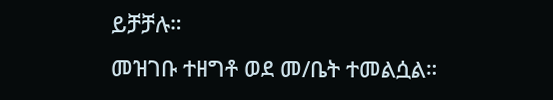ይቻቻሉ።
መዝገቡ ተዘግቶ ወደ መ/ቤት ተመልሷል።